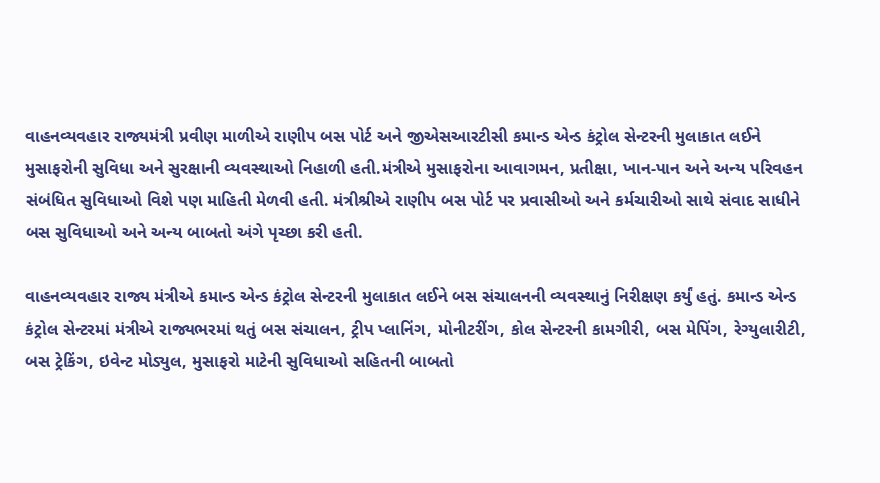વાહનવ્યવહાર રાજ્યમંત્રી પ્રવીણ માળીએ રાણીપ બસ પોર્ટ અને જીએસઆરટીસી કમાન્ડ એન્ડ કંટ્રોલ સેન્ટરની મુલાકાત લઈને મુસાફરોની સુવિધા અને સુરક્ષાની વ્યવસ્થાઓ નિહાળી હતી.મંત્રીએ મુસાફરોના આવાગમન, પ્રતીક્ષા, ખાન-પાન અને અન્ય પરિવહન સંબંધિત સુવિધાઓ વિશે પણ માહિતી મેળવી હતી. મંત્રીશ્રીએ રાણીપ બસ પોર્ટ પર પ્રવાસીઓ અને કર્મચારીઓ સાથે સંવાદ સાધીને બસ સુવિધાઓ અને અન્ય બાબતો અંગે પૃચ્છા કરી હતી.

વાહનવ્યવહાર રાજ્ય મંત્રીએ કમાન્ડ એન્ડ કંટ્રોલ સેન્ટરની મુલાકાત લઈને બસ સંચાલનની વ્યવસ્થાનું નિરીક્ષણ કર્યું હતું. કમાન્ડ એન્ડ કંટ્રોલ સેન્ટરમાં મંત્રીએ રાજ્યભરમાં થતું બસ સંચાલન, ટ્રીપ પ્લાનિંગ, મોનીટરીંગ, કોલ સેન્ટરની કામગીરી, બસ મેપિંગ, રેગ્યુલારીટી, બસ ટ્રેકિંગ, ઇવેન્ટ મોડ્યુલ, મુસાફરો માટેની સુવિધાઓ સહિતની બાબતો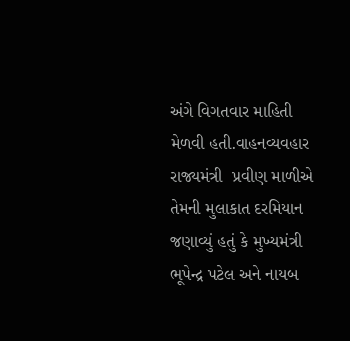અંગે વિગતવાર માહિતી મેળવી હતી.વાહનવ્યવહાર રાજ્યમંત્રી  પ્રવીણ માળીએ તેમની મુલાકાત દરમિયાન જણાવ્યું હતું કે મુખ્યમંત્રી  ભૂપેન્દ્ર પટેલ અને નાયબ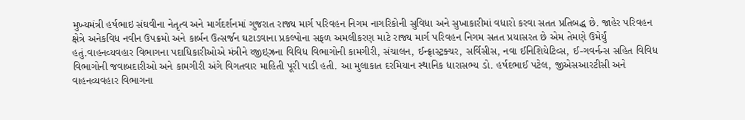મુખ્યમંત્રી હર્ષભાઇ સંઘવીના નેતૃત્વ અને માર્ગદર્શનમાં ગુજરાત રાજ્ય માર્ગ પરિવહન નિગમ નાગરિકોની સુવિધા અને સુખાકારીમાં વધારો કરવા સતત પ્રતિબદ્ધ છે. જાહેર પરિવહન ક્ષેત્રે અનેકવિધ નવીન ઉપક્રમો અને કાર્બન ઉત્સર્જન ઘટાડવાના પ્રકલ્પોના સફળ અમલીકરણ માટે રાજ્ય માર્ગ પરિવહન નિગમ સતત પ્રયાસરત છે એમ તેમણે ઉમેર્યું હતું.વાહનવ્યવહાર વિભાગના પદાધિકારીઓએ મંત્રીને ય્જીઇ્‌ઝ્રના વિવિધ વિભાગોની કામગીરી, સંચાલન, ઈન્ફ્રાસ્ટ્રક્ચર, સર્વિસીસ, નવા ઈનિશિયેટિવ્સ, ઈ-ગવર્નન્સ સહિત વિવિધ વિભાગોની જવાબદારીઓ અને કામગીરી અંગે વિગતવાર માહિતી પૂરી પાડી હતી. આ મુલાકાત દરમિયાન સ્થાનિક ધારાસભ્ય ડો. હર્ષદભાઈ પટેલ, જીએસઆરટીસી અને વાહનવ્યવહાર વિભાગના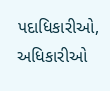પદાધિકારીઓ, અધિકારીઓ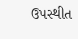ઉપસ્થીત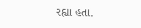રહ્યા હતા.